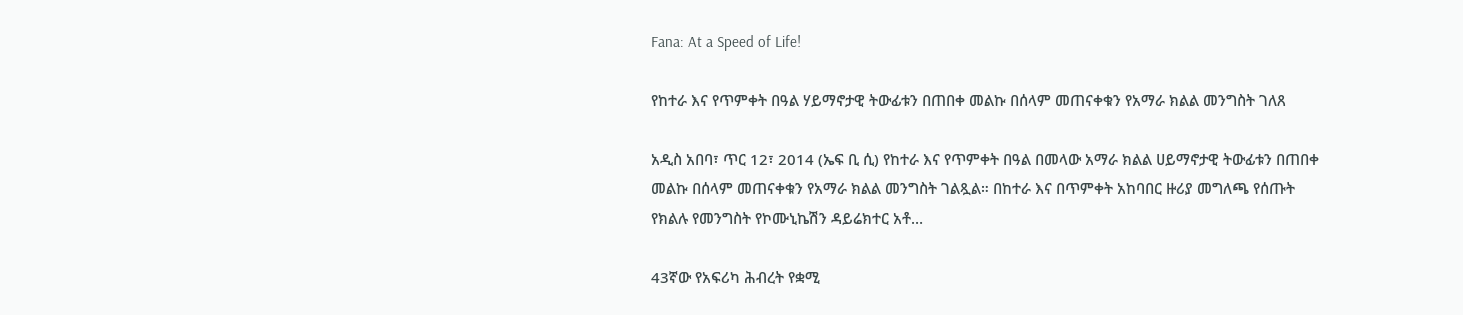Fana: At a Speed of Life!

የከተራ እና የጥምቀት በዓል ሃይማኖታዊ ትውፊቱን በጠበቀ መልኩ በሰላም መጠናቀቁን የአማራ ክልል መንግስት ገለጸ

አዲስ አበባ፣ ጥር 12፣ 2014 (ኤፍ ቢ ሲ) የከተራ እና የጥምቀት በዓል በመላው አማራ ክልል ሀይማኖታዊ ትውፊቱን በጠበቀ መልኩ በሰላም መጠናቀቁን የአማራ ክልል መንግስት ገልጿል። በከተራ እና በጥምቀት አከባበር ዙሪያ መግለጫ የሰጡት የክልሉ የመንግስት የኮሙኒኬሽን ዳይሬክተር አቶ…

43ኛው የአፍሪካ ሕብረት የቋሚ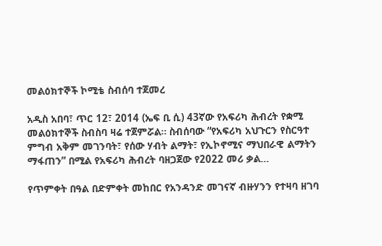መልዕክተኞች ኮሚቴ ስብሰባ ተጀመረ

አዲስ አበባ፣ ጥር 12፣ 2014 (ኤፍ ቢ ሲ) 43ኛው የአፍሪካ ሕብረት የቋሚ መልዕክተኞች ስብስባ ዛሬ ተጀምሯል። ስብሰባው “የአፍሪካ አህጉርን የስርዓተ ምግብ አቅም መገንባት፣ የሰው ሃብት ልማት፣ የኢኮኖሚና ማህበራዊ ልማትን ማፋጠን” በሚል የአፍሪካ ሕብረት ባዘጋጀው የ2022 መሪ ቃል…

የጥምቀት በዓል በድምቀት መከበር የአንዳንድ መገናኛ ብዙሃንን የተዛባ ዘገባ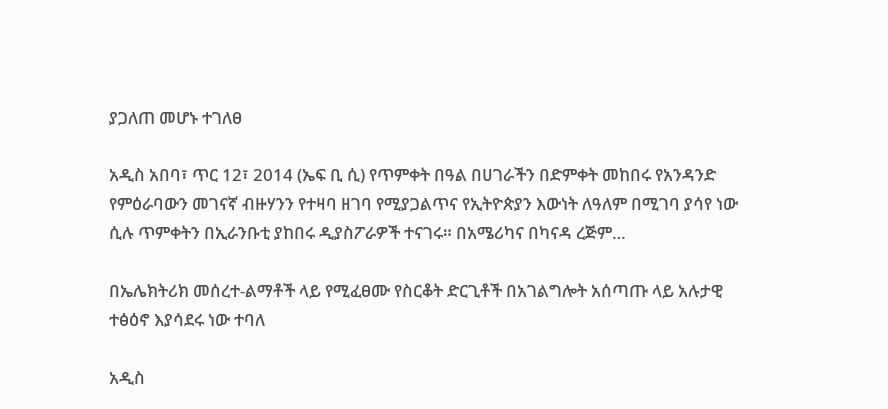ያጋለጠ መሆኑ ተገለፀ

አዲስ አበባ፣ ጥር 12፣ 2014 (ኤፍ ቢ ሲ) የጥምቀት በዓል በሀገራችን በድምቀት መከበሩ የአንዳንድ የምዕራባውን መገናኛ ብዙሃንን የተዛባ ዘገባ የሚያጋልጥና የኢትዮጵያን እውነት ለዓለም በሚገባ ያሳየ ነው ሲሉ ጥምቀትን በኢራንቡቲ ያከበሩ ዲያስፖራዎች ተናገሩ። በአሜሪካና በካናዳ ረጅም…

በኤሌክትሪክ መሰረተ-ልማቶች ላይ የሚፈፀሙ የስርቆት ድርጊቶች በአገልግሎት አሰጣጡ ላይ አሉታዊ ተፅዕኖ እያሳደሩ ነው ተባለ

አዲስ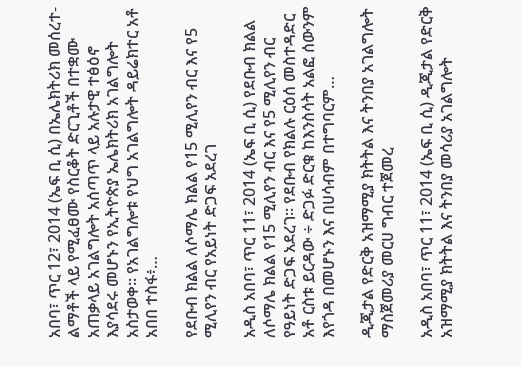አበባ፣ ጥር 12፣ 2014 (ኤፍ ቢ ሲ) በኤሌክትሪክ መሰረተ-ልማቶች ላይ የሚፈፀሙ የስርቆት ድርጊቶች በተቋሙ አጠቃላይ አገልግሎት አሰጣጥ ላይ አሉታዊ ተፅዕኖ እያሳደሩ መሆኑን የኢትዮጵያ ኤሌክትሪክ አገልግሎት አስታወቀ። የአገልግሎቱ የህግ አገልግሎት ዳይሬክተር አቶ አበበ ተስፋ፥…

የደቡብ ክልል ለሶማሌ ክልል የ15 ሚሊየን ብር እና የ5 ሚሊየን ብር የአይነት ድጋፍ አደረገ

አዲስ አበባ፣ ጥር 11፣ 2014 (ኤፍ ቢ ሲ) የደቡብ ክልል ለሶማሌ ክልል የ15 ሚሊየን ብር እና የ5 ሚሊየን ብር የዓይነት ድጋፍ አደረገ፡፡ የደቡብ የክልሉ ርዕሰ መስተዳድር አቶ ርስቱ ይርዳው ÷ ድጋፉ ድርቁ ከእንስሳት አልፎ ሰውንም እየጎዳ በመሆኑን እና በሀሳብም በተግባርም…

ዲጂታል የድርቅ አዝማሚያ ክትትል እና ትንበያ አገልግሎት ማስጀመሪያ መርሀ ግብር ተጀመረ

አዲስ አበባ፣ ጥር 11፣ 2014 (ኤፍ ቢ ሲ) ዲጂታል የድርቅ አዝማሚያ ክትትል እና ትንበያ መሳሪያ አገልግሎት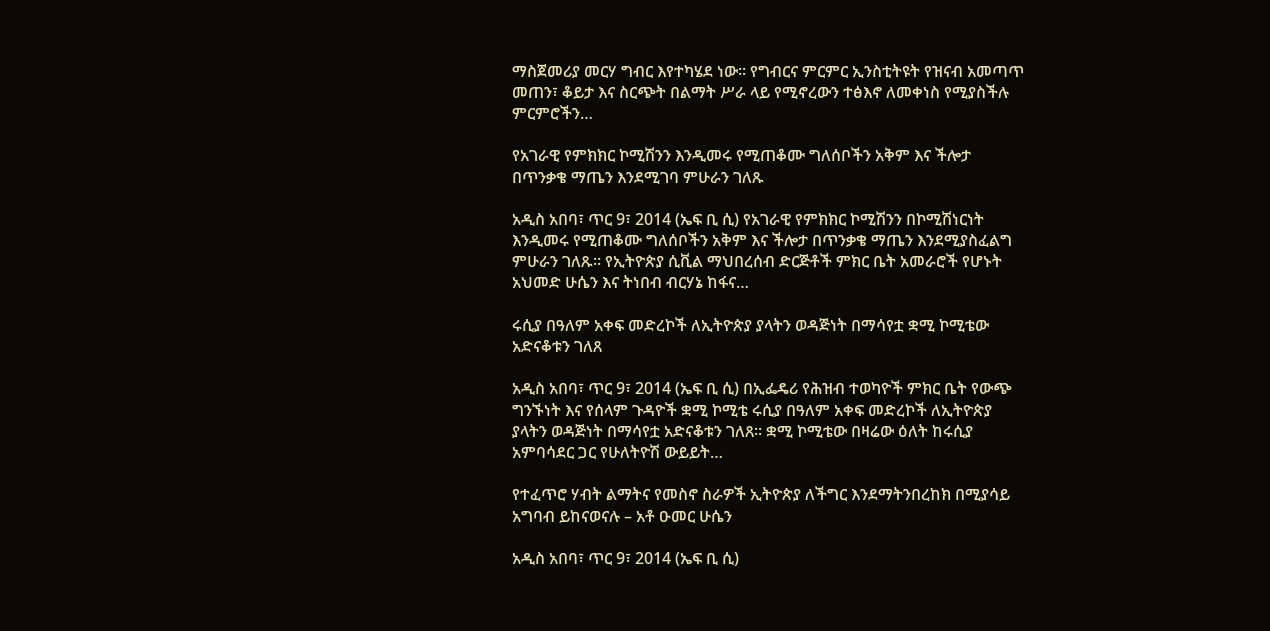ማስጀመሪያ መርሃ ግብር እየተካሄደ ነው። የግብርና ምርምር ኢንስቲትዩት የዝናብ አመጣጥ መጠን፣ ቆይታ እና ስርጭት በልማት ሥራ ላይ የሚኖረውን ተፅእኖ ለመቀነስ የሚያስችሉ ምርምሮችን…

የአገራዊ የምክክር ኮሚሽንን እንዲመሩ የሚጠቆሙ ግለሰቦችን አቅም እና ችሎታ በጥንቃቄ ማጤን እንደሚገባ ምሁራን ገለጹ

አዲስ አበባ፣ ጥር 9፣ 2014 (ኤፍ ቢ ሲ) የአገራዊ የምክክር ኮሚሽንን በኮሚሽነርነት እንዲመሩ የሚጠቆሙ ግለሰቦችን አቅም እና ችሎታ በጥንቃቄ ማጤን እንደሚያስፈልግ ምሁራን ገለጹ። የኢትዮጵያ ሲቪል ማህበረሰብ ድርጅቶች ምክር ቤት አመራሮች የሆኑት አህመድ ሁሴን እና ትነበብ ብርሃኔ ከፋና…

ሩሲያ በዓለም አቀፍ መድረኮች ለኢትዮጵያ ያላትን ወዳጅነት በማሳየቷ ቋሚ ኮሚቴው አድናቆቱን ገለጸ

አዲስ አበባ፣ ጥር 9፣ 2014 (ኤፍ ቢ ሲ) በኢፌዴሪ የሕዝብ ተወካዮች ምክር ቤት የውጭ ግንኙነት እና የሰላም ጉዳዮች ቋሚ ኮሚቴ ሩሲያ በዓለም አቀፍ መድረኮች ለኢትዮጵያ ያላትን ወዳጅነት በማሳየቷ አድናቆቱን ገለጸ፡፡ ቋሚ ኮሚቴው በዛሬው ዕለት ከሩሲያ አምባሳደር ጋር የሁለትዮሽ ውይይት…

የተፈጥሮ ሃብት ልማትና የመስኖ ስራዎች ኢትዮጵያ ለችግር እንደማትንበረከክ በሚያሳይ አግባብ ይከናወናሉ – አቶ ዑመር ሁሴን

አዲስ አበባ፣ ጥር 9፣ 2014 (ኤፍ ቢ ሲ)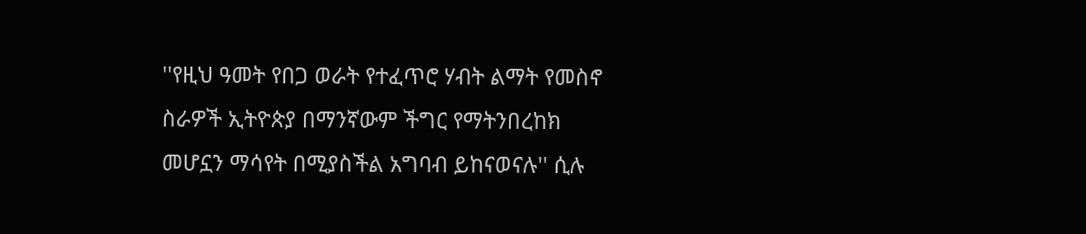''የዚህ ዓመት የበጋ ወራት የተፈጥሮ ሃብት ልማት የመስኖ ስራዎች ኢትዮጵያ በማንኛውም ችግር የማትንበረከክ መሆኗን ማሳየት በሚያስችል አግባብ ይከናወናሉ'' ሲሉ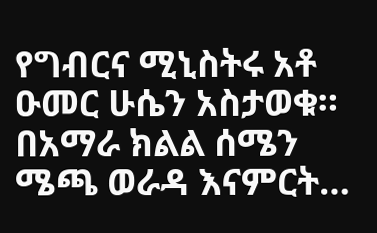የግብርና ሚኒስትሩ አቶ ዑመር ሁሴን አስታወቁ። በአማራ ክልል ሰሜን ሜጫ ወራዳ እናምርት…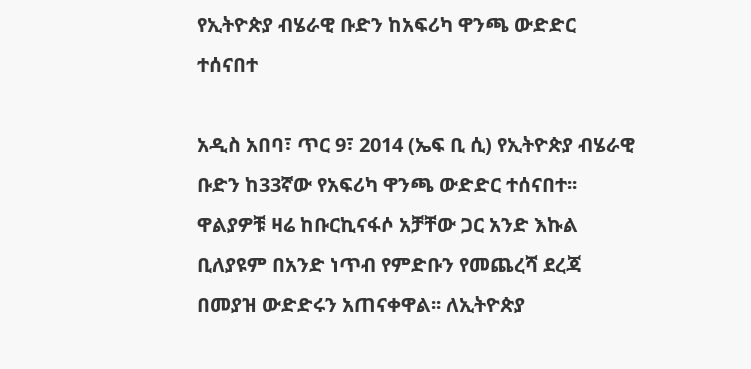የኢትዮጵያ ብሄራዊ ቡድን ከአፍሪካ ዋንጫ ውድድር ተሰናበተ

አዲስ አበባ፣ ጥር 9፣ 2014 (ኤፍ ቢ ሲ) የኢትዮጵያ ብሄራዊ ቡድን ከ33ኛው የአፍሪካ ዋንጫ ውድድር ተሰናበተ፡፡ ዋልያዎቹ ዛሬ ከቡርኪናፋሶ አቻቸው ጋር አንድ እኩል ቢለያዩም በአንድ ነጥብ የምድቡን የመጨረሻ ደረጃ በመያዝ ውድድሩን አጠናቀዋል፡፡ ለኢትዮጵያ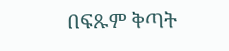በፍጹም ቅጣት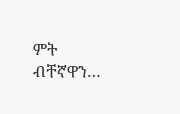ምት ብቸኛዋን…